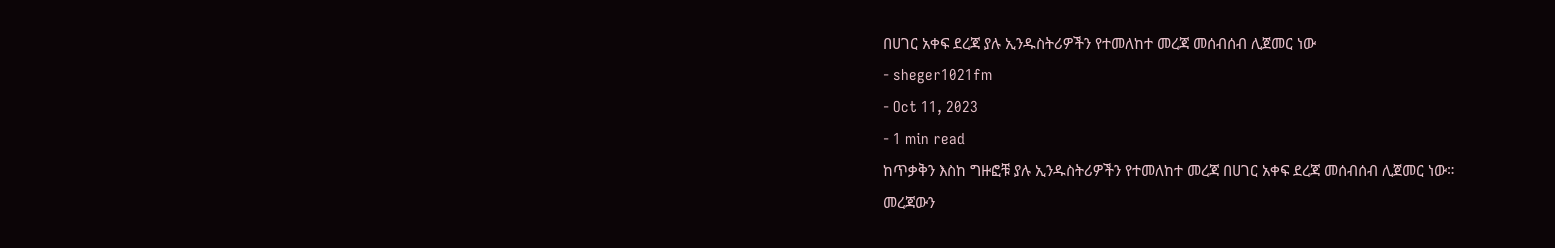በሀገር አቀፍ ደረጃ ያሉ ኢንዱስትሪዎችን የተመለከተ መረጃ መሰብሰብ ሊጀመር ነው
- sheger1021fm
- Oct 11, 2023
- 1 min read
ከጥቃቅን እስከ ግዙፎቹ ያሉ ኢንዱስትሪዎችን የተመለከተ መረጃ በሀገር አቀፍ ደረጃ መሰብሰብ ሊጀመር ነው።
መረጃውን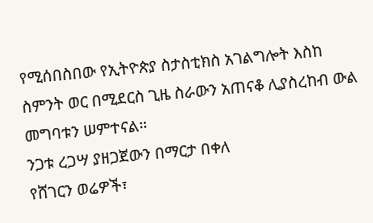የሚሰበስበው የኢትዮጵያ ስታስቲክስ አገልግሎት እስከ ስምንት ወር በሚደርስ ጊዜ ስራውን አጠናቆ ሊያስረከብ ውል መግባቱን ሠምተናል።
ንጋቱ ረጋሣ ያዘጋጀውን በማርታ በቀለ
የሸገርን ወሬዎች፣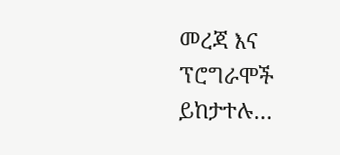መረጃ እና ፕሮግራሞች ይከታተሉ…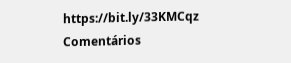https://bit.ly/33KMCqz
Comentários